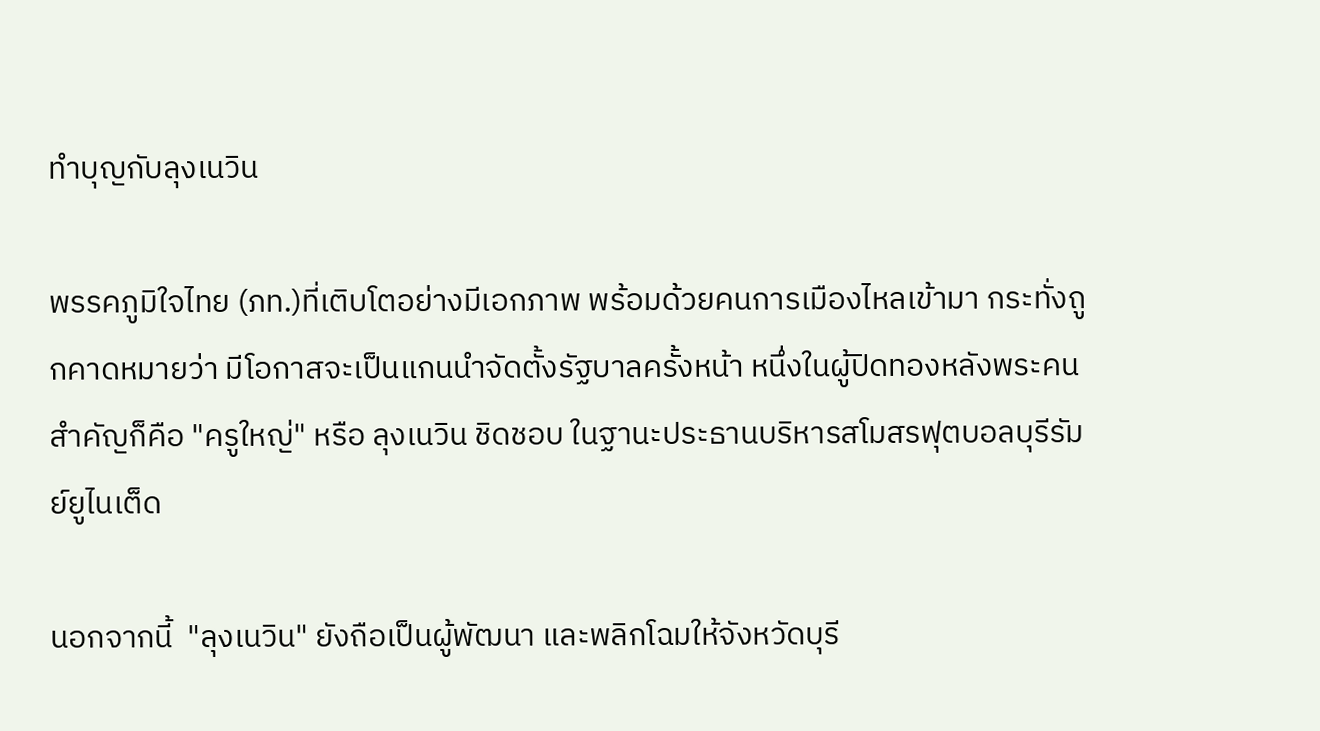ทำบุญกับลุงเนวิน

พรรคภูมิใจไทย (ภท.)ที่เติบโตอย่างมีเอกภาพ พร้อมด้วยคนการเมืองไหลเข้ามา กระทั่งถูกคาดหมายว่า มีโอกาสจะเป็นแกนนำจัดตั้งรัฐบาลครั้งหน้า หนึ่งในผู้ปิดทองหลังพระคนสำคัญก็คือ "ครูใหญ่" หรือ ลุงเนวิน ชิดชอบ ในฐานะประธานบริหารสโมสรฟุตบอลบุรีรัมย์ยูไนเต็ด

นอกจากนี้  "ลุงเนวิน" ยังถือเป็นผู้พัฒนา และพลิกโฉมให้จังหวัดบุรี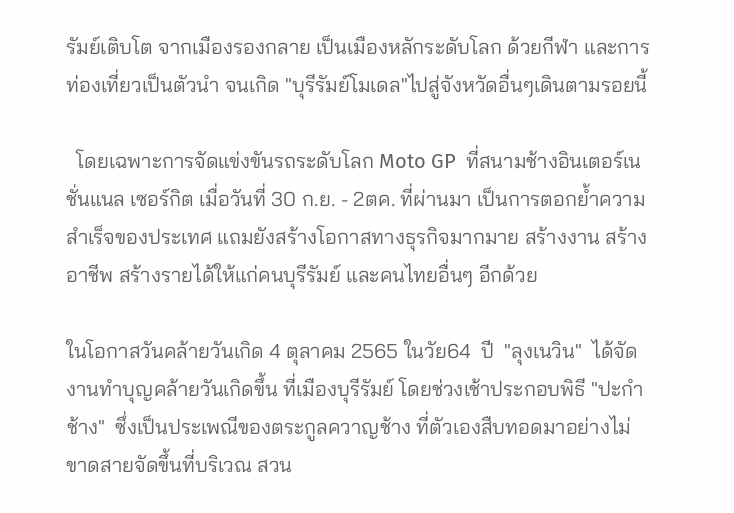รัมย์เติบโต จากเมืองรองกลาย เป็นเมืองหลักระดับโลก ด้วยกีฬา และการท่องเที่ยวเป็นตัวนำ จนเกิด "บุรีรัมย์โมเดล"ไปสู่จังหวัดอื่นๆเดินตามรอยนี้

  โดยเฉพาะการจัดแข่งขันรถระดับโลก Moto GP  ที่สนามช้างอินเตอร์เนชั่นแนล เซอร์กิต เมื่อวันที่ 30 ก.ย. - 2ตค. ที่ผ่านมา เป็นการตอกย้ำความสำเร็จของประเทศ แถมยังสร้างโอกาสทางธุรกิจมากมาย สร้างงาน สร้างอาชีพ สร้างรายได้ให้แก่คนบุรีรัมย์ และคนไทยอื่นๆ อีกด้วย

ในโอกาสวันคล้ายวันเกิด 4 ตุลาคม 2565 ในวัย64  ปี  "ลุงเนวิน"  ได้จัดงานทำบุญคล้ายวันเกิดขึ้น ที่เมืองบุรีรัมย์ โดยช่วงเช้าประกอบพิธี "ปะกำช้าง"  ซึ่งเป็นประเพณีของตระกูลควาญช้าง ที่ตัวเองสืบทอดมาอย่างไม่ขาดสายจัดขึ้นที่บริเวณ สวน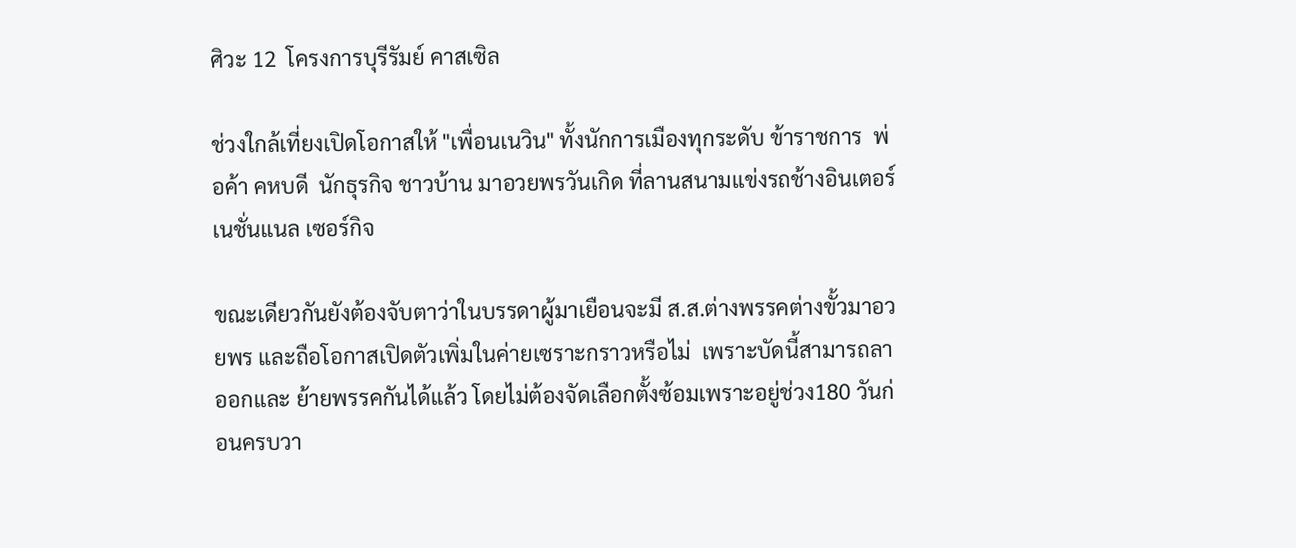ศิวะ 12  โครงการบุรีรัมย์ คาสเซิล

ช่วงใกล้เที่ยงเปิดโอกาสให้ "เพื่อนเนวิน" ทั้งนักการเมืองทุกระดับ ข้าราชการ  พ่อค้า คหบดี  นักธุรกิจ ชาวบ้าน มาอวยพรวันเกิด ที่ลานสนามแข่งรถช้างอินเตอร์เนชั่นแนล เซอร์กิจ

ขณะเดียวกันยังต้องจับตาว่าในบรรดาผู้มาเยือนจะมี ส.ส.ต่างพรรคต่างขั้วมาอวยพร และถือโอกาสเปิดตัวเพิ่มในค่ายเซราะกราวหรือไม่  เพราะบัดนี้สามารถลาออกและ ย้ายพรรคกันได้แล้ว โดยไม่ต้องจัดเลือกตั้งซ้อมเพราะอยู่ช่วง180 วันก่อนครบวา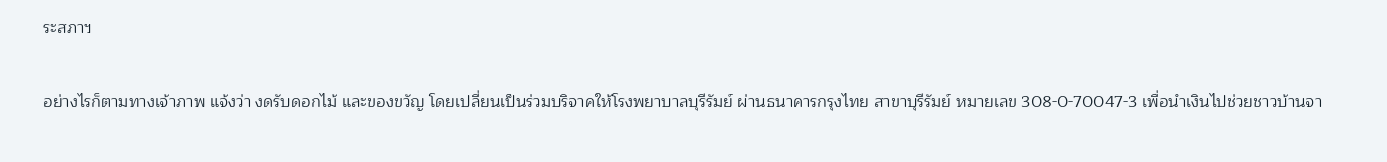ระสภาฯ

อย่างไรก็ตามทางเจ้าภาพ แจ้งว่า งดรับดอกไม้ และของขวัญ โดยเปลี่ยนเป็นร่วมบริจาคให้โรงพยาบาลบุรีรัมย์ ผ่านธนาคารกรุงไทย สาขาบุรีรัมย์ หมายเลข 308-0-70047-3 เพื่อนำเงินไปช่วยชาวบ้านจา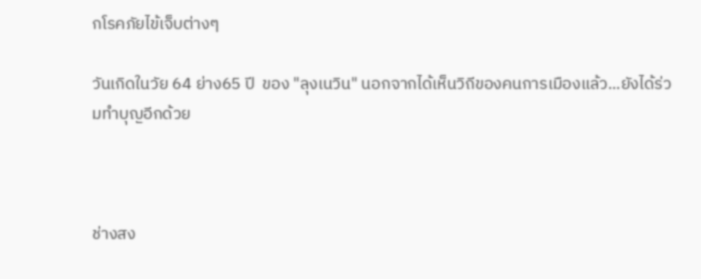กโรคภัยไข้เจ็บต่างๆ

วันเกิดในวัย 64 ย่าง65 ปี  ของ "ลุงเนวิน" นอกจากได้เห็นวิถีของคนการเมืองแล้ว...ยังได้ร่วมทำบุญอีกด้วย



ช่างสง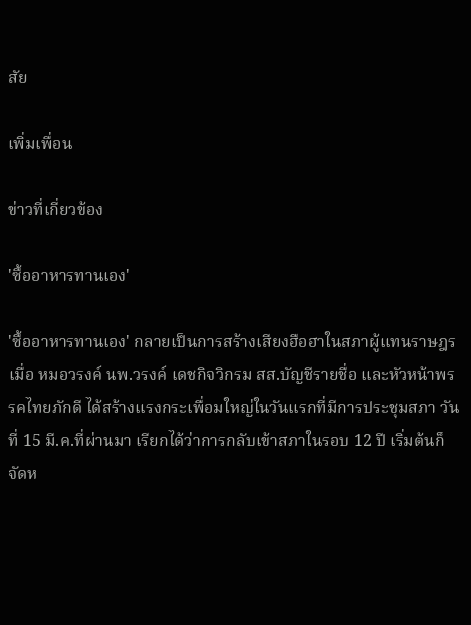สัย

เพิ่มเพื่อน

ข่าวที่เกี่ยวข้อง

'ซื้ออาหารทานเอง'

'ซื้ออาหารทานเอง' กลายเป็นการสร้างเสียงฮือฮาในสภาผู้แทนราษฎร เมื่อ หมอวรงค์ นพ.วรงค์ เดชกิจวิกรม สส.บัญชีรายชื่อ และหัวหน้าพรรคไทยภักดี ได้สร้างแรงกระเพื่อมใหญ่ในวันแรกที่มีการประชุมสภา วันที่ 15 มี.ค.ที่ผ่านมา เรียกได้ว่าการกลับเข้าสภาในรอบ 12 ปี เริ่มต้นก็จัดห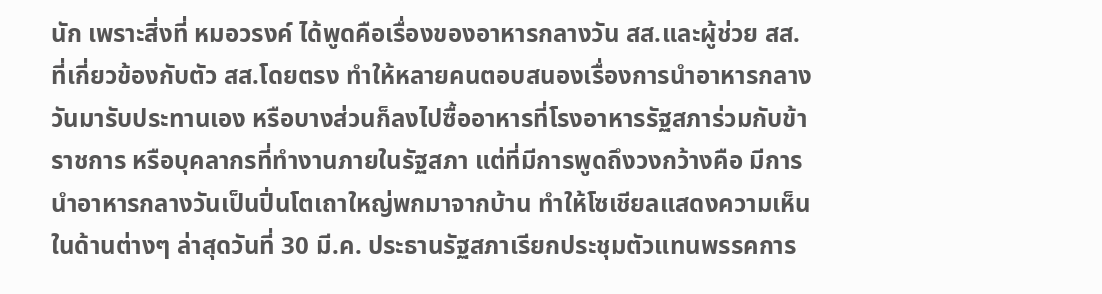นัก เพราะสิ่งที่ หมอวรงค์ ได้พูดคือเรื่องของอาหารกลางวัน สส.และผู้ช่วย สส. ที่เกี่ยวข้องกับตัว สส.โดยตรง ทำให้หลายคนตอบสนองเรื่องการนำอาหารกลางวันมารับประทานเอง หรือบางส่วนก็ลงไปซื้ออาหารที่โรงอาหารรัฐสภาร่วมกับข้าราชการ หรือบุคลากรที่ทำงานภายในรัฐสภา แต่ที่มีการพูดถึงวงกว้างคือ มีการนำอาหารกลางวันเป็นปิ่นโตเถาใหญ่พกมาจากบ้าน ทำให้โซเชียลแสดงความเห็นในด้านต่างๆ ล่าสุดวันที่ 30 มี.ค. ประธานรัฐสภาเรียกประชุมตัวแทนพรรคการ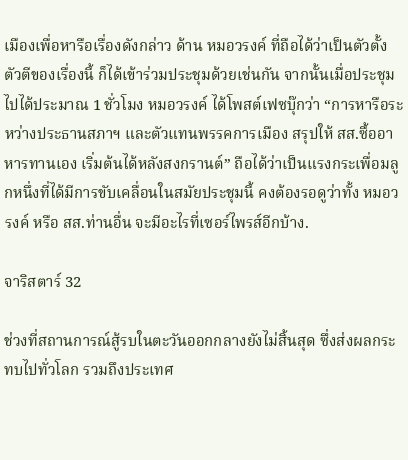เมืองเพื่อหารือเรื่องดังกล่าว ด้าน หมอวรงค์ ที่ถือได้ว่าเป็นตัวตั้งตัวตีของเรื่องนี้ ก็ได้เข้าร่วมประชุมด้วยเช่นกัน จากนั้นเมื่อประชุมไปได้ประมาณ 1 ชั่วโมง หมอวรงค์ ได้โพสต์เฟซบุ๊กว่า “การหารือระหว่างประธานสภาฯ และตัวแทนพรรคการเมือง สรุปให้ สส.ซื้ออาหารทานเอง เริ่มต้นได้หลังสงกรานต์” ถือได้ว่าเป็นแรงกระเพื่อมลูกหนึ่งที่ได้มีการขับเคลื่อนในสมัยประชุมนี้ คงต้องรอดูว่าทั้ง หมอวรงค์ หรือ สส.ท่านอื่น จะมีอะไรที่เซอร์ไพรส์อีกบ้าง.

จาริสตาร์ 32

ช่วงที่สถานการณ์สู้รบในตะวันออกกลางยังไม่สิ้นสุด ซึ่งส่งผลกระทบไปทั่วโลก รวมถึงประเทศ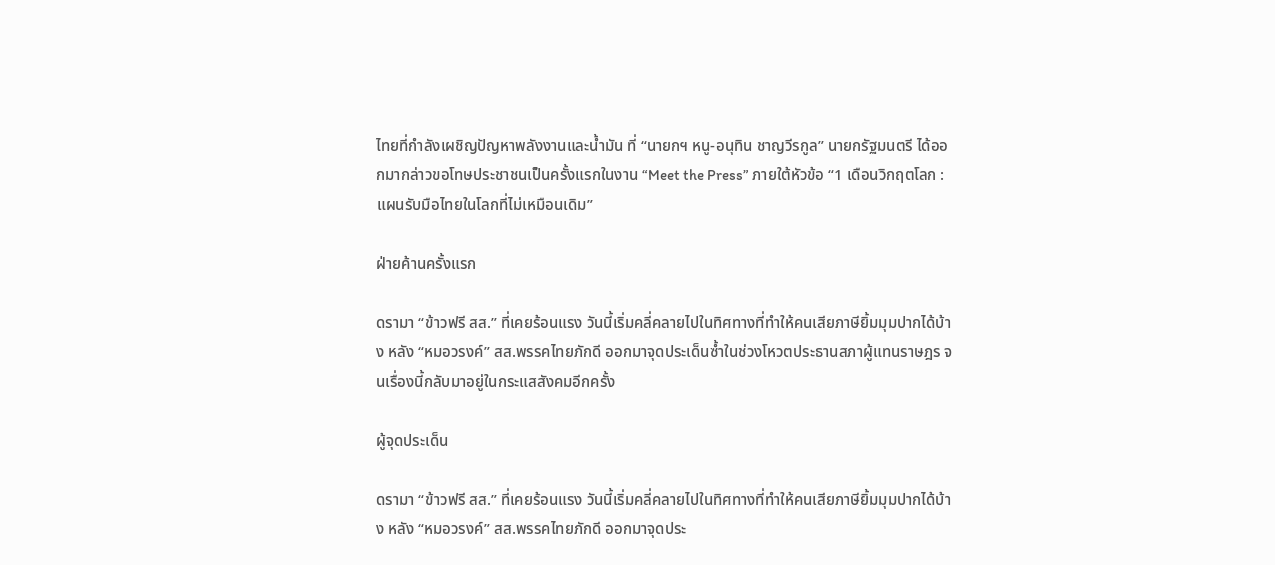ไทยที่กำลังเผชิญปัญหาพลังงานและน้ำมัน ที่ “นายกฯ หนู-อนุทิน ชาญวีรกูล” นายกรัฐมนตรี ได้ออกมากล่าวขอโทษประชาชนเป็นครั้งแรกในงาน “Meet the Press” ภายใต้หัวข้อ “1 เดือนวิกฤตโลก : แผนรับมือไทยในโลกที่ไม่เหมือนเดิม”

ฝ่ายค้านครั้งแรก

ดรามา “ข้าวฟรี สส.” ที่เคยร้อนแรง วันนี้เริ่มคลี่คลายไปในทิศทางที่ทำให้คนเสียภาษียิ้มมุมปากได้บ้าง หลัง “หมอวรงค์” สส.พรรคไทยภักดี ออกมาจุดประเด็นซ้ำในช่วงโหวตประธานสภาผู้แทนราษฎร จนเรื่องนี้กลับมาอยู่ในกระแสสังคมอีกครั้ง

ผู้จุดประเด็น

ดรามา “ข้าวฟรี สส.” ที่เคยร้อนแรง วันนี้เริ่มคลี่คลายไปในทิศทางที่ทำให้คนเสียภาษียิ้มมุมปากได้บ้าง หลัง “หมอวรงค์” สส.พรรคไทยภักดี ออกมาจุดประ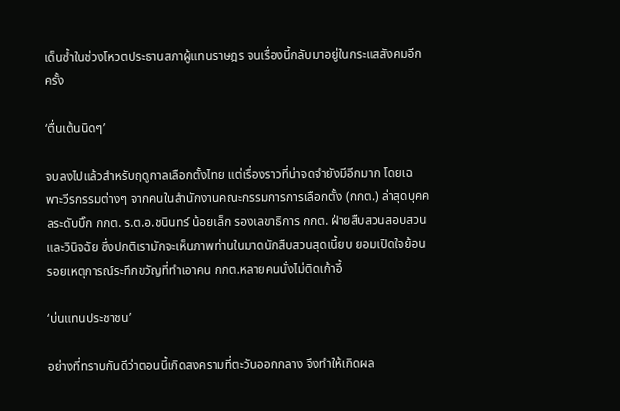เด็นซ้ำในช่วงโหวตประธานสภาผู้แทนราษฎร จนเรื่องนี้กลับมาอยู่ในกระแสสังคมอีกครั้ง

‘ตื่นเต้นนิดๆ’

จบลงไปแล้วสำหรับฤดูกาลเลือกตั้งไทย แต่เรื่องราวที่น่าจดจำยังมีอีกมาก โดยเฉพาะวีรกรรมต่างๆ จากคนในสำนักงานคณะกรรมการการเลือกตั้ง (กกต.) ล่าสุดบุคคลระดับบิ๊ก กกต. ร.ต.อ.ชนินทร์ น้อยเล็ก รองเลขาธิการ กกต. ฝ่ายสืบสวนสอบสวนและวินิจฉัย ซึ่งปกติเรามักจะเห็นภาพท่านในมาดนักสืบสวนสุดเนี้ยบ ยอมเปิดใจย้อนรอยเหตุการณ์ระทึกขวัญที่ทำเอาคน กกต.หลายคนนั่งไม่ติดเก้าอี้

‘บ่นแทนประชาชน’

อย่างที่ทราบกันดีว่าตอนนี้เกิดสงครามที่ตะวันออกกลาง จึงทำให้เกิดผล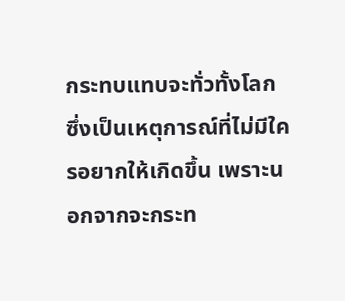กระทบแทบจะทั่วทั้งโลก ซึ่งเป็นเหตุการณ์ที่ไม่มีใครอยากให้เกิดขึ้น เพราะนอกจากจะกระท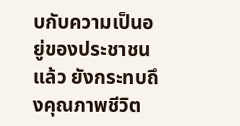บกับความเป็นอยู่ของประชาชนแล้ว ยังกระทบถึงคุณภาพชีวิต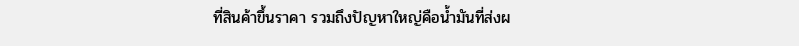ที่สินค้าขึ้นราคา รวมถึงปัญหาใหญ่คือน้ำมันที่ส่งผ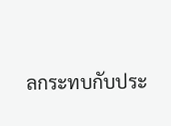ลกระทบกับประ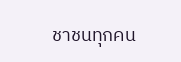ชาชนทุกคน